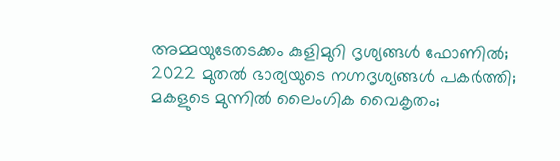അമ്മയുടേതടക്കം കുളിമുറി ദൃശ്യങ്ങൾ ഫോണിൽ; 2022 മുതൽ ഭാര്യയുടെ നഗ്നദൃശ്യങ്ങൾ പകർത്തി; മകളുടെ മുന്നിൽ ലൈംഗിക വൈകൃതം;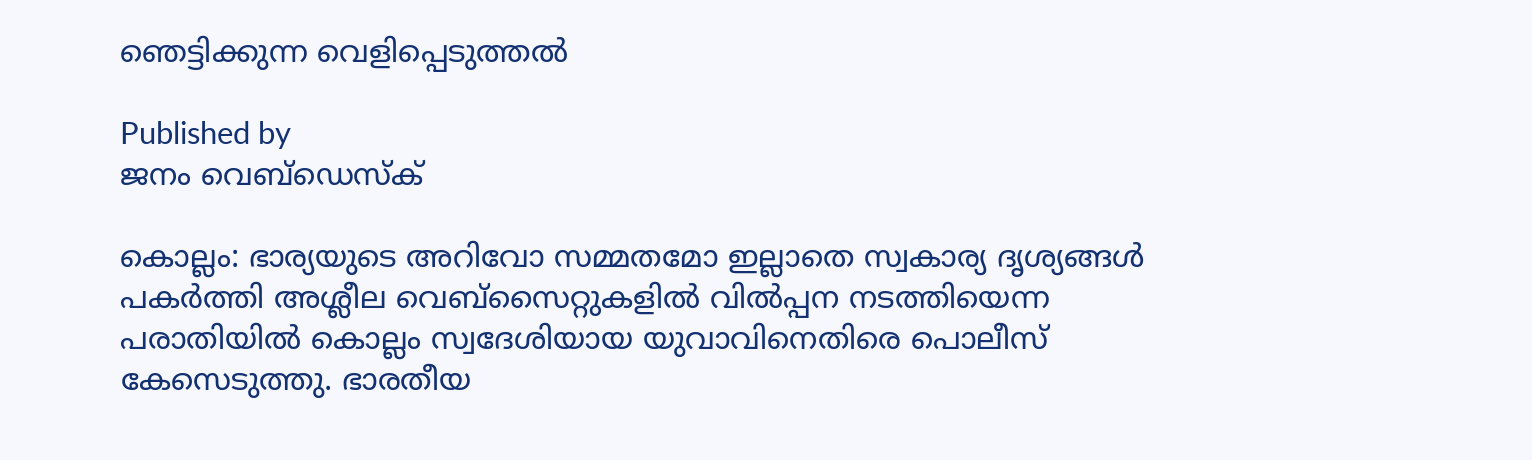ഞെട്ടിക്കുന്ന വെളിപ്പെടുത്തല്‍

Published by
ജനം വെബ്‌ഡെസ്ക്

കൊല്ലം: ഭാര്യയുടെ അറിവോ സമ്മതമോ ഇല്ലാതെ സ്വകാര്യ ദൃശ്യങ്ങൾ പകർത്തി അശ്ലീല വെബ്സൈറ്റുകളിൽ വിൽപ്പന നടത്തിയെന്ന പരാതിയിൽ കൊല്ലം സ്വദേശിയായ യുവാവിനെതിരെ പൊലീസ് കേസെടുത്തു. ഭാരതീയ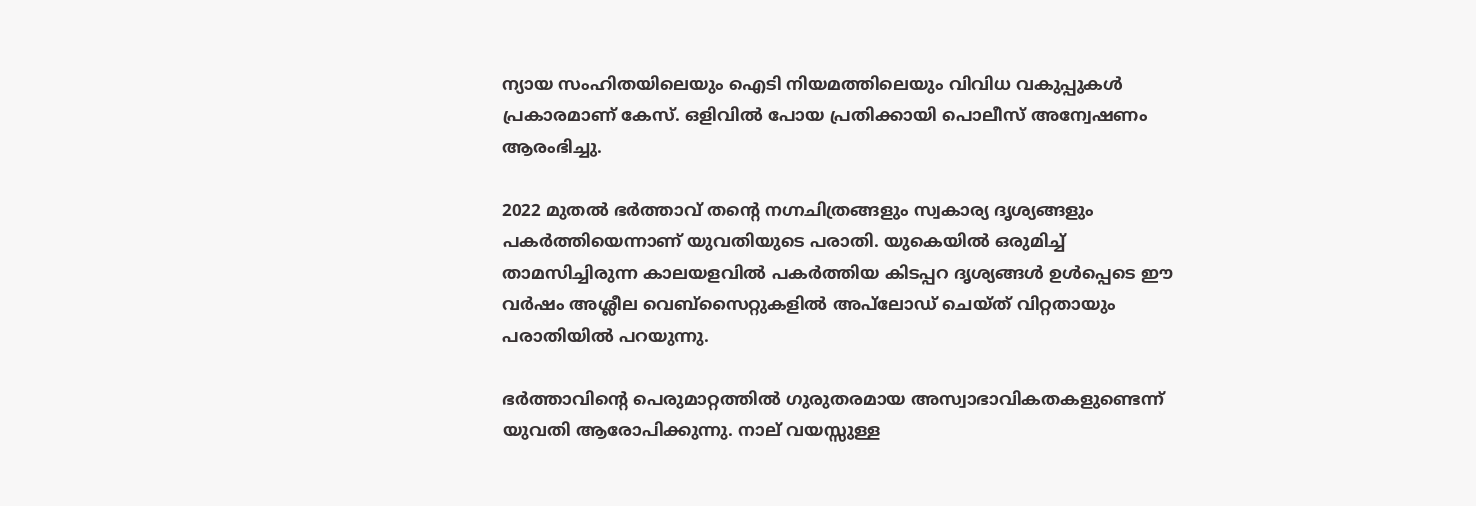ന്യായ സംഹിതയിലെയും ഐടി നിയമത്തിലെയും വിവിധ വകുപ്പുകൾ പ്രകാരമാണ് കേസ്. ഒളിവിൽ പോയ പ്രതിക്കായി പൊലീസ് അന്വേഷണം ആരംഭിച്ചു.

2022 മുതൽ ഭർത്താവ് തന്റെ നഗ്നചിത്രങ്ങളും സ്വകാര്യ ദൃശ്യങ്ങളും പകർത്തിയെന്നാണ് യുവതിയുടെ പരാതി. യുകെയിൽ ഒരുമിച്ച് താമസിച്ചിരുന്ന കാലയളവിൽ പകർത്തിയ കിടപ്പറ ദൃശ്യങ്ങൾ ഉൾപ്പെടെ ഈ വർഷം അശ്ലീല വെബ്സൈറ്റുകളിൽ അപ്‌ലോഡ് ചെയ്ത് വിറ്റതായും പരാതിയിൽ പറയുന്നു.

ഭർത്താവിന്റെ പെരുമാറ്റത്തിൽ ഗുരുതരമായ അസ്വാഭാവികതകളുണ്ടെന്ന് യുവതി ആരോപിക്കുന്നു. നാല് വയസ്സുള്ള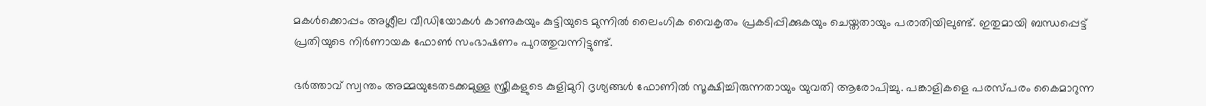മകൾക്കൊപ്പം അശ്ലീല വീഡിയോകൾ കാണുകയും കുട്ടിയുടെ മുന്നിൽ ലൈംഗിക വൈകൃതം പ്രകടിപ്പിക്കുകയും ചെയ്തതായും പരാതിയിലുണ്ട്. ഇതുമായി ബന്ധപ്പെട്ട് പ്രതിയുടെ നിർണായക ഫോൺ സംഭാഷണം പുറത്തുവന്നിട്ടുണ്ട്.

ഭർത്താവ് സ്വന്തം അമ്മയുടേതടക്കമുള്ള സ്ത്രീകളുടെ കുളിമുറി ദൃശ്യങ്ങൾ ഫോണിൽ സൂക്ഷിച്ചിരുന്നതായും യുവതി ആരോപിച്ചു. പങ്കാളികളെ പരസ്പരം കൈമാറുന്ന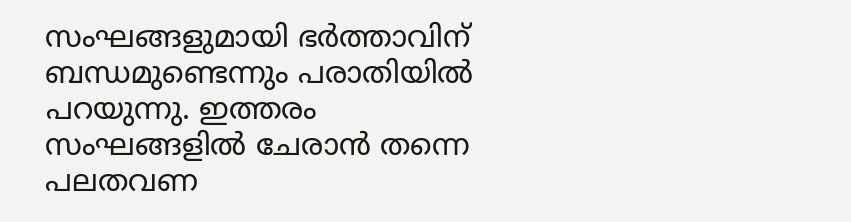സംഘങ്ങളുമായി ഭർത്താവിന് ബന്ധമുണ്ടെന്നും പരാതിയിൽ പറയുന്നു. ഇത്തരം സംഘങ്ങളിൽ ചേരാൻ തന്നെ പലതവണ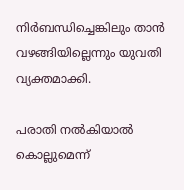നിർബന്ധിച്ചെങ്കിലും താൻ വഴങ്ങിയില്ലെന്നും യുവതി വ്യക്തമാക്കി.

പരാതി നൽകിയാൽ കൊല്ലുമെന്ന്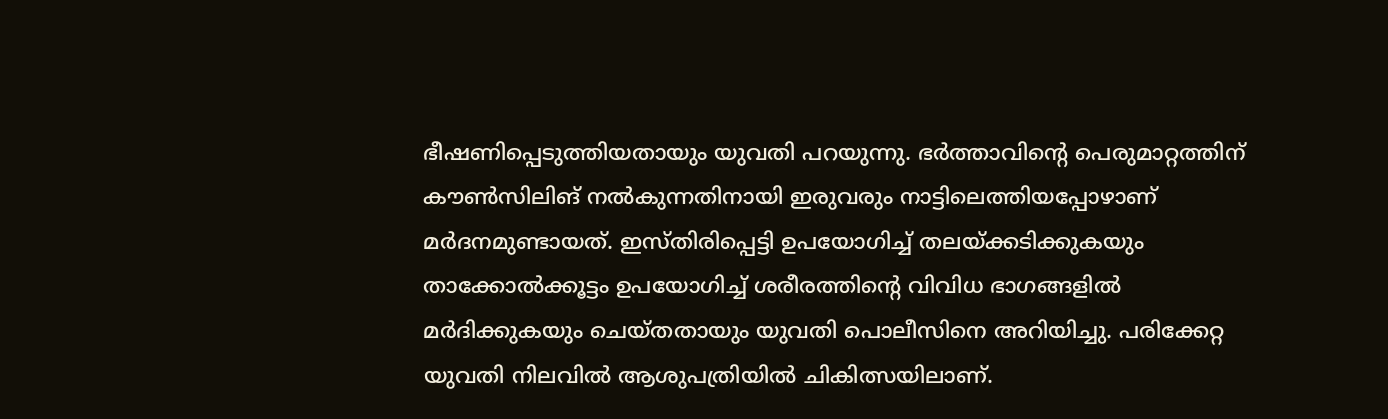ഭീഷണിപ്പെടുത്തിയതായും യുവതി പറയുന്നു. ഭർത്താവിന്റെ പെരുമാറ്റത്തിന് കൗൺസിലിങ് നൽകുന്നതിനായി ഇരുവരും നാട്ടിലെത്തിയപ്പോഴാണ് മർദനമുണ്ടായത്. ഇസ്തിരിപ്പെട്ടി ഉപയോഗിച്ച് തലയ്‌ക്കടിക്കുകയും താക്കോൽക്കൂട്ടം ഉപയോഗിച്ച് ശരീരത്തിന്റെ വിവിധ ഭാഗങ്ങളിൽ മർദിക്കുകയും ചെയ്തതായും യുവതി പൊലീസിനെ അറിയിച്ചു. പരിക്കേറ്റ യുവതി നിലവിൽ ആശുപത്രിയിൽ ചികിത്സയിലാണ്.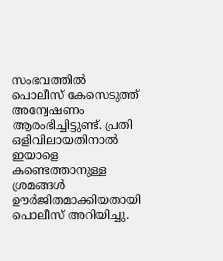സംഭവത്തിൽ പൊലീസ് കേസെടുത്ത് അന്വേഷണം ആരംഭിച്ചിട്ടുണ്ട്. പ്രതി ഒളിവിലായതിനാൽ ഇയാളെ കണ്ടെത്താനുള്ള ശ്രമങ്ങൾ ഊർജിതമാക്കിയതായി പൊലീസ് അറിയിച്ചു.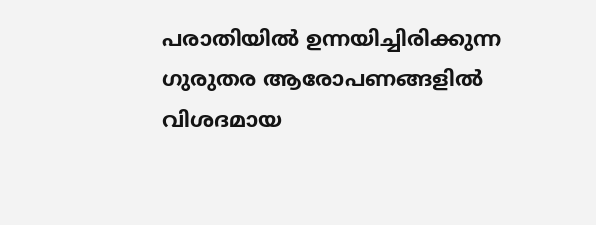പരാതിയിൽ ഉന്നയിച്ചിരിക്കുന്ന ഗുരുതര ആരോപണങ്ങളിൽ വിശദമായ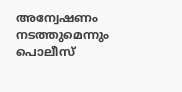അന്വേഷണം നടത്തുമെന്നും പൊലീസ്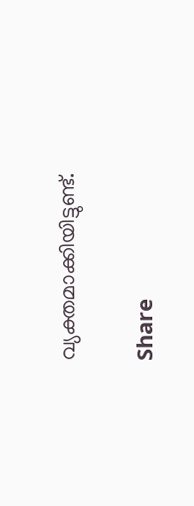വ്യക്തമാക്കിയിട്ടുണ്ട്.

Share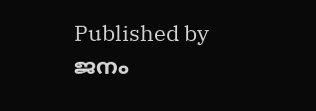Published by
ജനം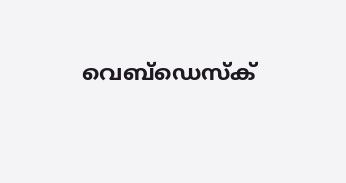വെബ്‌ഡെസ്ക്